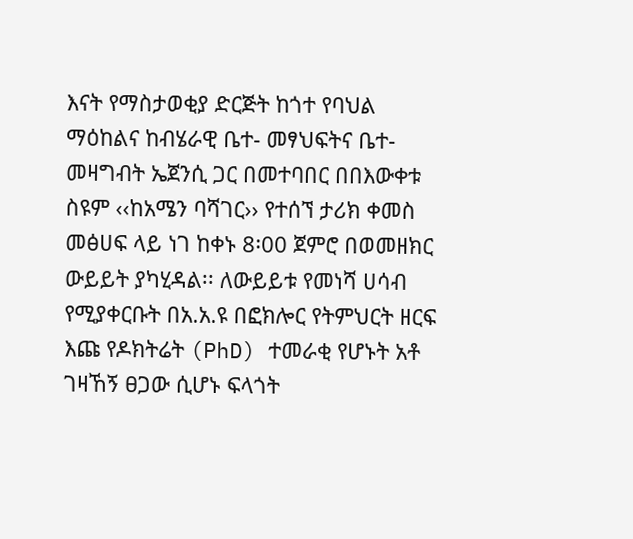እናት የማስታወቂያ ድርጅት ከጎተ የባህል ማዕከልና ከብሄራዊ ቤተ- መፃህፍትና ቤተ-መዛግብት ኤጀንሲ ጋር በመተባበር በበእውቀቱ ስዩም ‹‹ከአሜን ባሻገር›› የተሰኘ ታሪክ ቀመስ መፅሀፍ ላይ ነገ ከቀኑ 8፡00 ጀምሮ በወመዘክር ውይይት ያካሂዳል፡፡ ለውይይቱ የመነሻ ሀሳብ የሚያቀርቡት በአ.አ.ዩ በፎክሎር የትምህርት ዘርፍ እጩ የዶክትሬት (PhD) ተመራቂ የሆኑት አቶ ገዛኸኝ ፀጋው ሲሆኑ ፍላጎት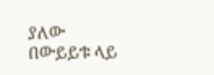ያለው በውይይቱ ላይ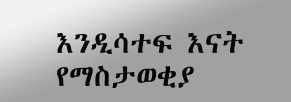እንዲሳተፍ እናት የማስታወቂያ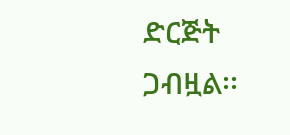ድርጅት ጋብዟል፡፡